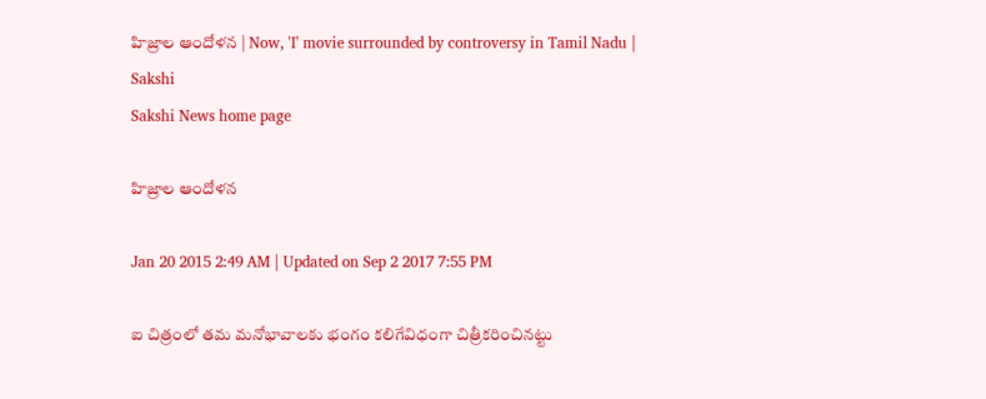హిజ్రాల ఆందోళన | Now, 'I' movie surrounded by controversy in Tamil Nadu | Sakshi
Sakshi News home page

హిజ్రాల ఆందోళన

Jan 20 2015 2:49 AM | Updated on Sep 2 2017 7:55 PM

ఐ చిత్రంలో తమ మనోభావాలకు భంగం కలిగేవిధంగా చిత్రీకరించినట్టు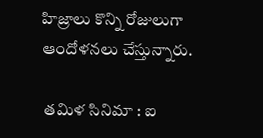హిజ్రాలు కొన్ని రోజులుగా ఆందోళనలు చేస్తున్నారు.

 తమిళ సినిమా : ఐ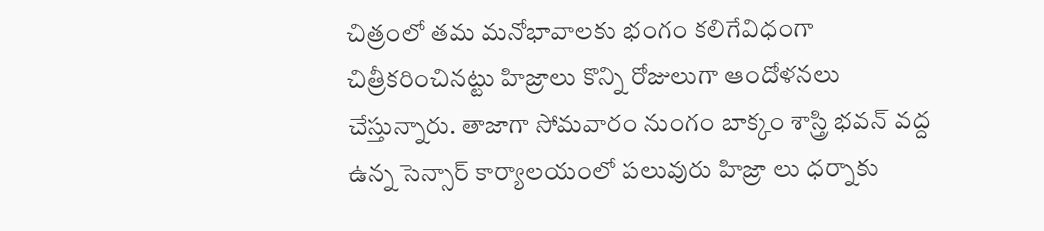చిత్రంలో తమ మనోభావాలకు భంగం కలిగేవిధంగా చిత్రీకరించినట్టు హిజ్రాలు కొన్ని రోజులుగా ఆందోళనలు చేస్తున్నారు. తాజాగా సోమవారం నుంగం బాక్కం శాస్త్రి భవన్ వద్ద ఉన్న సెన్సార్ కార్యాలయంలో పలువురు హిజ్రా లు ధర్నాకు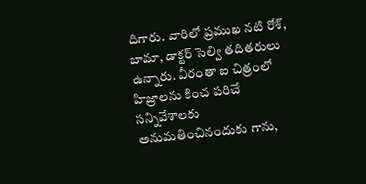దిగారు. వారిలో ప్రముఖ నటి రోశ్, బామా, డాక్టర్ సెల్వి తదితరులు ఉన్నారు. వీరంతా ఐ చిత్రంలో హిజ్రాలను కించ పరిచే సన్నివేశాలకు అనుమతించినందుకు గాను,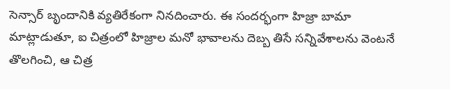సెన్సార్ బృందానికి వ్యతిరేకంగా నినదించారు. ఈ సందర్భంగా హిజ్రా బామా మాట్లాడుతూ, ఐ చిత్రంలో హిజ్రాల మనో భావాలను దెబ్బ తిసే సన్నివేశాలను వెంటనే తొలగించి, ఆ చిత్ర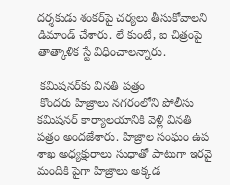దర్శకుడు శంకర్‌పై చర్యలు తీసుకోవాలని డిమాండ్ చేశారు. లే కుంటే, ఐ చిత్రంపై తాత్కాళిక స్టే విధించాలన్నారు.

 కమిషనర్‌కు వినతి పత్రం
 కొందరు హిజ్రాలు నగరంలోని పోలీసు కమిషనర్ కార్యాలయానికి వెళ్లి వినతి పత్రం అందజేశారు. హిజ్రాల సంఘం ఉప శాఖ అధ్యక్షురాలు సుధాతో పాటుగా ఇరవై మందికి పైగా హిజ్రాలు అక్కడ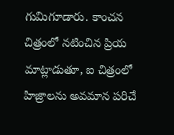గుమిగూడారు. కాంచన చిత్రంలో నటించిన ప్రియ మాట్లాడుతూ, ఐ చిత్రంలో హిజ్రాలను అవమాన పరిచే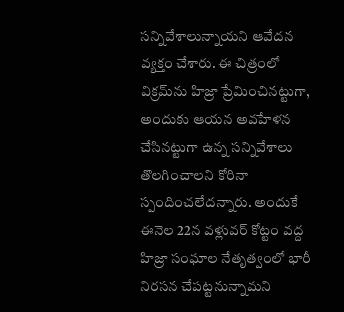సన్నివేశాలున్నాయని ఆవేదన వ్యక్తం చేశారు. ఈ చిత్రంలో విక్రమ్‌ను హిజ్రా ప్రేమించినట్టుగా, అందుకు ఆయన అవహేళన చేసినట్టుగా ఉన్న సన్నివేశాలు తొలగించాలని కోరినా స్పందించలేదన్నారు. అందుకే ఈనెల 22న వళ్లువర్ కోట్టం వద్ద హిజ్రా సంఘాల నేతృత్వంలో భారీ నిరసన చేపట్టనున్నామని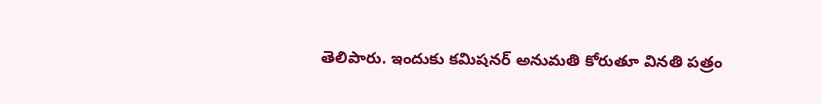తెలిపారు. ఇందుకు కమిషనర్ అనుమతి కోరుతూ వినతి పత్రం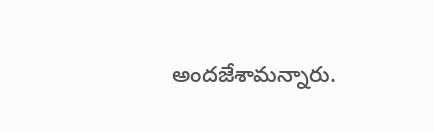అందజేశామన్నారు.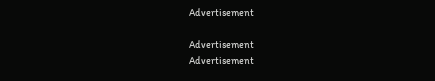Advertisement

Advertisement
Advertisement